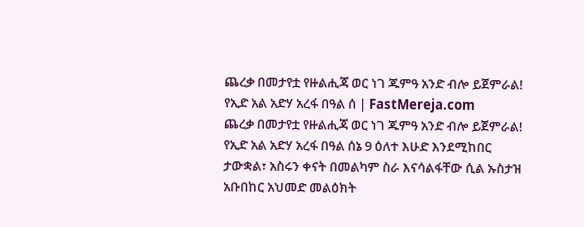ጨረቃ በመታየቷ የዙልሒጃ ወር ነገ ጁምዓ አንድ ብሎ ይጀምራል! የኢድ አል አድሃ አረፋ በዓል ሰ | FastMereja.com
ጨረቃ በመታየቷ የዙልሒጃ ወር ነገ ጁምዓ አንድ ብሎ ይጀምራል!
የኢድ አል አድሃ አረፋ በዓል ሰኔ 9 ዕለተ እሁድ እንደሚከበር ታውቋል፣ አስሩን ቀናት በመልካም ስራ እናሳልፋቸው ሲል ኡስታዝ አቡበከር አህመድ መልዕክት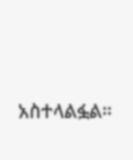አስተላልፏል።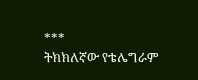***
ትክክለኛው የቴሌግራም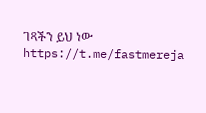ገጻችን ይህ ነው
https://t.me/fastmereja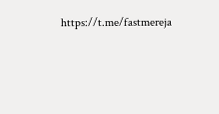https://t.me/fastmereja